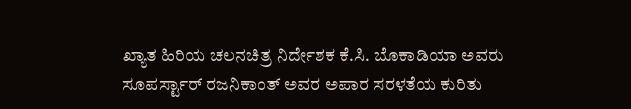ಖ್ಯಾತ ಹಿರಿಯ ಚಲನಚಿತ್ರ ನಿರ್ದೇಶಕ ಕೆ.ಸಿ. ಬೊಕಾಡಿಯಾ ಅವರು ಸೂಪರ್ಸ್ಟಾರ್ ರಜನಿಕಾಂತ್ ಅವರ ಅಪಾರ ಸರಳತೆಯ ಕುರಿತು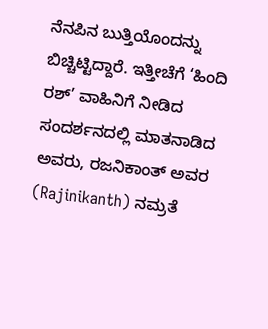ನೆನಪಿನ ಬುತ್ತಿಯೊಂದನ್ನು ಬಿಚ್ಚಿಟ್ಟಿದ್ದಾರೆ. ಇತ್ತೀಚೆಗೆ ‘ಹಿಂದಿ ರಶ್’ ವಾಹಿನಿಗೆ ನೀಡಿದ ಸಂದರ್ಶನದಲ್ಲಿ ಮಾತನಾಡಿದ ಅವರು, ರಜನಿಕಾಂತ್ ಅವರ (Rajinikanth) ನಮ್ರತೆ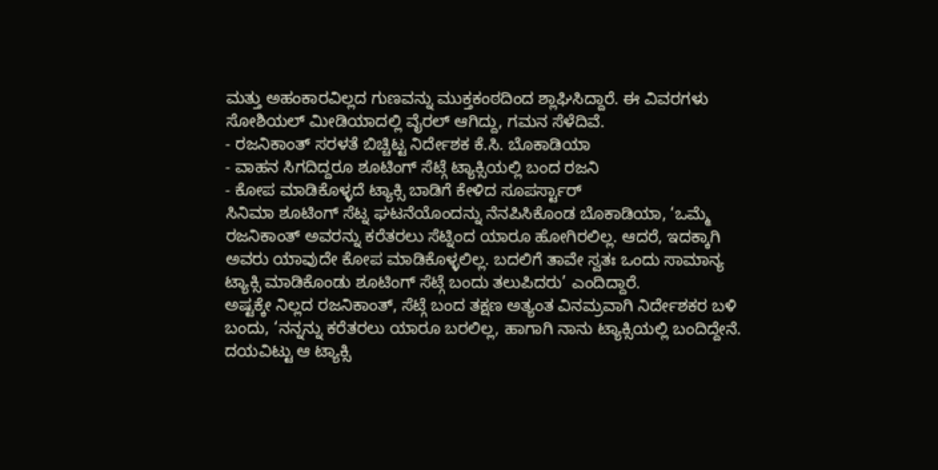ಮತ್ತು ಅಹಂಕಾರವಿಲ್ಲದ ಗುಣವನ್ನು ಮುಕ್ತಕಂಠದಿಂದ ಶ್ಲಾಘಿಸಿದ್ದಾರೆ. ಈ ವಿವರಗಳು ಸೋಶಿಯಲ್ ಮೀಡಿಯಾದಲ್ಲಿ ವೈರಲ್ ಆಗಿದ್ದು, ಗಮನ ಸೆಳೆದಿವೆ.
- ರಜನಿಕಾಂತ್ ಸರಳತೆ ಬಿಚ್ಚಿಟ್ಟ ನಿರ್ದೇಶಕ ಕೆ.ಸಿ. ಬೊಕಾಡಿಯಾ
- ವಾಹನ ಸಿಗದಿದ್ದರೂ ಶೂಟಿಂಗ್ ಸೆಟ್ಗೆ ಟ್ಯಾಕ್ಸಿಯಲ್ಲಿ ಬಂದ ರಜನಿ
- ಕೋಪ ಮಾಡಿಕೊಳ್ಳದೆ ಟ್ಯಾಕ್ಸಿ ಬಾಡಿಗೆ ಕೇಳಿದ ಸೂಪರ್ಸ್ಟಾರ್
ಸಿನಿಮಾ ಶೂಟಿಂಗ್ ಸೆಟ್ನ ಘಟನೆಯೊಂದನ್ನು ನೆನಪಿಸಿಕೊಂಡ ಬೊಕಾಡಿಯಾ, ‘ಒಮ್ಮೆ ರಜನಿಕಾಂತ್ ಅವರನ್ನು ಕರೆತರಲು ಸೆಟ್ನಿಂದ ಯಾರೂ ಹೋಗಿರಲಿಲ್ಲ. ಆದರೆ, ಇದಕ್ಕಾಗಿ ಅವರು ಯಾವುದೇ ಕೋಪ ಮಾಡಿಕೊಳ್ಳಲಿಲ್ಲ. ಬದಲಿಗೆ ತಾವೇ ಸ್ವತಃ ಒಂದು ಸಾಮಾನ್ಯ ಟ್ಯಾಕ್ಸಿ ಮಾಡಿಕೊಂಡು ಶೂಟಿಂಗ್ ಸೆಟ್ಗೆ ಬಂದು ತಲುಪಿದರು’ ಎಂದಿದ್ದಾರೆ.
ಅಷ್ಟಕ್ಕೇ ನಿಲ್ಲದ ರಜನಿಕಾಂತ್, ಸೆಟ್ಗೆ ಬಂದ ತಕ್ಷಣ ಅತ್ಯಂತ ವಿನಮ್ರವಾಗಿ ನಿರ್ದೇಶಕರ ಬಳಿ ಬಂದು, ‘ನನ್ನನ್ನು ಕರೆತರಲು ಯಾರೂ ಬರಲಿಲ್ಲ, ಹಾಗಾಗಿ ನಾನು ಟ್ಯಾಕ್ಸಿಯಲ್ಲಿ ಬಂದಿದ್ದೇನೆ. ದಯವಿಟ್ಟು ಆ ಟ್ಯಾಕ್ಸಿ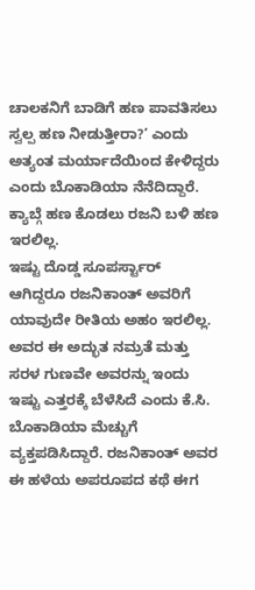ಚಾಲಕನಿಗೆ ಬಾಡಿಗೆ ಹಣ ಪಾವತಿಸಲು ಸ್ವಲ್ಪ ಹಣ ನೀಡುತ್ತೀರಾ?’ ಎಂದು ಅತ್ಯಂತ ಮರ್ಯಾದೆಯಿಂದ ಕೇಳಿದ್ದರು ಎಂದು ಬೊಕಾಡಿಯಾ ನೆನೆದಿದ್ದಾರೆ. ಕ್ಯಾಬ್ಗೆ ಹಣ ಕೊಡಲು ರಜನಿ ಬಳಿ ಹಣ ಇರಲಿಲ್ಲ.
ಇಷ್ಟು ದೊಡ್ಡ ಸೂಪರ್ಸ್ಟಾರ್ ಆಗಿದ್ದರೂ ರಜನಿಕಾಂತ್ ಅವರಿಗೆ ಯಾವುದೇ ರೀತಿಯ ಅಹಂ ಇರಲಿಲ್ಲ. ಅವರ ಈ ಅದ್ಭುತ ನಮ್ರತೆ ಮತ್ತು ಸರಳ ಗುಣವೇ ಅವರನ್ನು ಇಂದು ಇಷ್ಟು ಎತ್ತರಕ್ಕೆ ಬೆಳೆಸಿದೆ ಎಂದು ಕೆ.ಸಿ. ಬೊಕಾಡಿಯಾ ಮೆಚ್ಚುಗೆ ವ್ಯಕ್ತಪಡಿಸಿದ್ದಾರೆ. ರಜನಿಕಾಂತ್ ಅವರ ಈ ಹಳೆಯ ಅಪರೂಪದ ಕಥೆ ಈಗ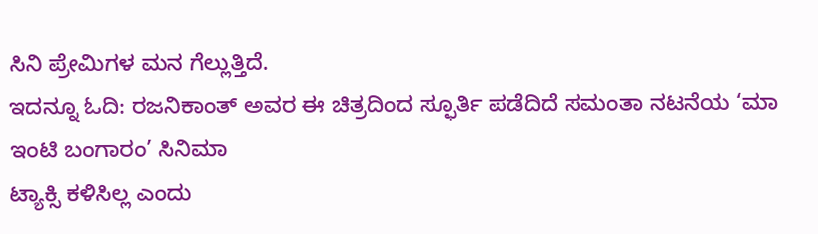ಸಿನಿ ಪ್ರೇಮಿಗಳ ಮನ ಗೆಲ್ಲುತ್ತಿದೆ.
ಇದನ್ನೂ ಓದಿ: ರಜನಿಕಾಂತ್ ಅವರ ಈ ಚಿತ್ರದಿಂದ ಸ್ಫೂರ್ತಿ ಪಡೆದಿದೆ ಸಮಂತಾ ನಟನೆಯ ‘ಮಾ ಇಂಟಿ ಬಂಗಾರಂ’ ಸಿನಿಮಾ
ಟ್ಯಾಕ್ಸಿ ಕಳಿಸಿಲ್ಲ ಎಂದು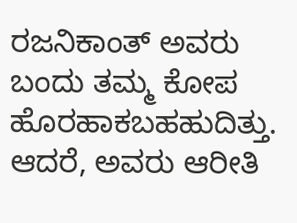ರಜನಿಕಾಂತ್ ಅವರು ಬಂದು ತಮ್ಮ ಕೋಪ ಹೊರಹಾಕಬಹಹುದಿತ್ತು. ಆದರೆ, ಅವರು ಆರೀತಿ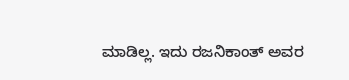ಮಾಡಿಲ್ಲ. ಇದು ರಜನಿಕಾಂತ್ ಅವರ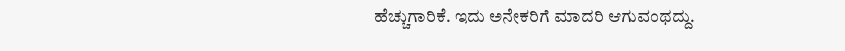ಹೆಚ್ಚುಗಾರಿಕೆ. ಇದು ಅನೇಕರಿಗೆ ಮಾದರಿ ಆಗುವಂಥದ್ದು.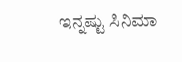ಇನ್ನಷ್ಟು ಸಿನಿಮಾ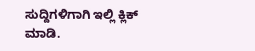ಸುದ್ದಿಗಳಿಗಾಗಿ ಇಲ್ಲಿ ಕ್ಲಿಕ್ ಮಾಡಿ.